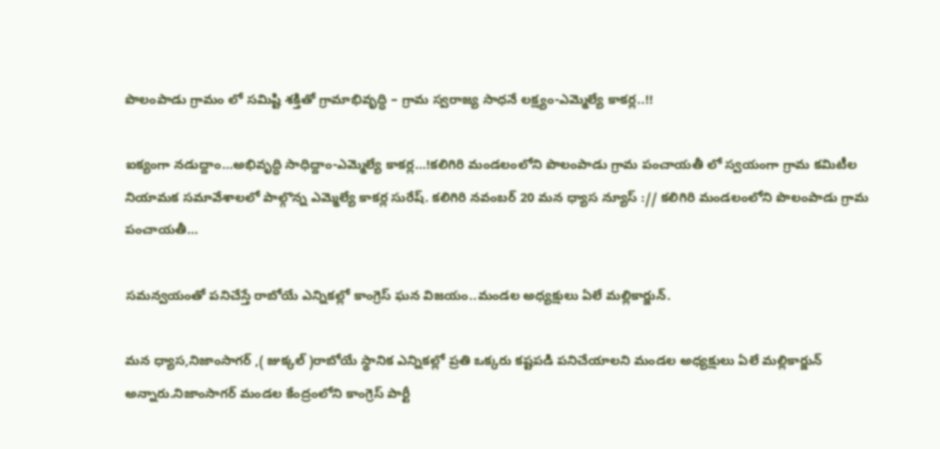పొలంపాడు గ్రామం లో సమిష్టి శక్తితో గ్రామాభివృద్ధి – గ్రామ స్వరాజ్య సాధనే లక్ష్యం-ఎమ్మెల్యే కాకర్ల..!!

ఐక్యంగా నడుద్దాం…అభివృద్ధి సాధిద్దాం-ఎమ్మెల్యే కాకర్ల…!కలిగిరి మండలంలోని పొలంపాడు గ్రామ పంచాయతీ లో స్వయంగా గ్రామ కమిటీల నియామక సమావేశాలలో పాల్గొన్న ఎమ్మెల్యే కాకర్ల సురేష్. కలిగిరి నవంబర్ 20 మన ధ్యాస న్యూస్ :// కలిగిరి మండలంలోని పొలంపాడు గ్రామ పంచాయతీ…

సమన్వయంతో పనిచేస్తే రాబోయే ఎన్నికల్లో కాంగ్రెస్ ఘన విజయం..మండల అధ్యక్షులు ఏలే మల్లికార్జున్.

మన ధ్యాస,నిజాంసాగర్ ,( జుక్కల్ )రాబోయే స్థానిక ఎన్నికల్లో ప్రతి ఒక్కరు కష్టపడి పనిచేయాలని మండల అధ్యక్షులు ఏలే మల్లికార్జున్ అన్నారు.నిజాంసాగర్ మండల కేంద్రంలోని కాంగ్రెస్ పార్టీ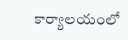కార్యాలయంలో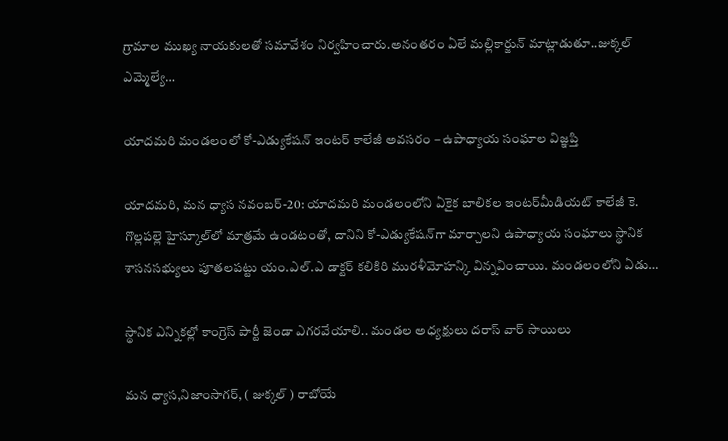గ్రామాల ముఖ్య నాయకులతో సమావేశం నిర్వహించారు.అనంతరం ఏలే మల్లికార్జున్ మాట్లాడుతూ..జుక్కల్ ఎమ్మెల్యే…

యాదమరి మండలంలో కో-ఎడ్యుకేషన్ ఇంటర్ కాలేజీ అవసరం – ఉపాధ్యాయ సంఘాల విజ్ఞప్తి

యాదమరి, మన ధ్యాస నవంబర్-20: యాదమరి మండలంలోని ఏకైక బాలికల ఇంటర్‌మీడియట్ కాలేజీ కె. గొల్లపల్లె హైస్కూల్‌లో మాత్రమే ఉండటంతో, దానిని కో-ఎడ్యుకేషన్‌గా మార్చాలని ఉపాధ్యాయ సంఘాలు స్థానిక శాసనసభ్యులు పూతలపట్టు యం.ఎల్.ఎ డాక్టర్ కలికిరి మురళీమోహన్కి విన్నవించాయి. మండలంలోని ఏడు…

స్థానిక ఎన్నికల్లో కాంగ్రెస్ పార్టీ జెండా ఎగరవేయాలి.. మండల అధ్యక్షులు దరాస్ వార్ సాయిలు

మన ధ్యాస,నిజాంసాగర్, ( జుక్కల్ ) రాబోయే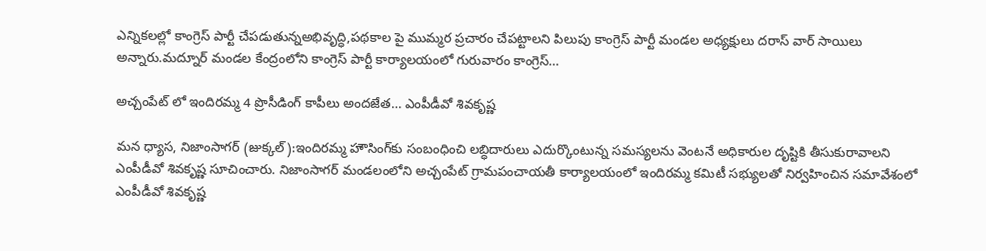ఎన్నికలల్లో కాంగ్రెస్ పార్టీ చేపడుతున్నఅభివృద్ధి,పథకాల పై ముమ్మర ప్రచారం చేపట్టాలని పిలుపు కాంగ్రెస్ పార్టీ మండల అధ్యక్షులు దరాస్ వార్ సాయిలు అన్నారు.మద్నూర్ మండల కేంద్రంలోని కాంగ్రెస్ పార్టీ కార్యాలయంలో గురువారం కాంగ్రెస్…

అచ్చంపేట్ లో ఇందిరమ్మ 4 ప్రొసీడింగ్ కాపీలు అందజేత… ఎంపీడీవో శివకృష్ణ

మన ధ్యాస, నిజాంసాగర్ (జుక్కల్):ఇందిరమ్మ హౌసింగ్‌కు సంబంధించి లబ్ధిదారులు ఎదుర్కొంటున్న సమస్యలను వెంటనే అధికారుల దృష్టికి తీసుకురావాలని ఎంపీడీవో శివకృష్ణ సూచించారు. నిజాంసాగర్ మండలంలోని అచ్చంపేట్ గ్రామపంచాయతీ కార్యాలయంలో ఇందిరమ్మ కమిటీ సభ్యులతో నిర్వహించిన సమావేశంలో ఎంపీడీవో శివకృష్ణ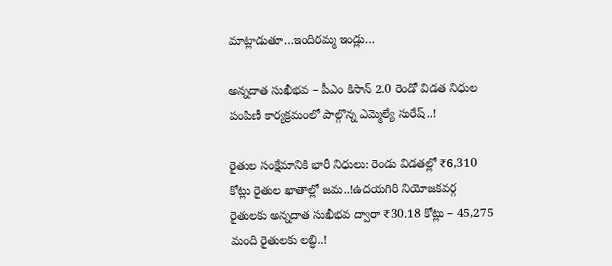మాట్లాడుతూ…ఇందిరమ్మ ఇండ్లు…

అన్నదాత సుఖీభవ – పీఎం కిసాన్ 2.0 రెండో విడత నిధుల పంపిణీ కార్యక్రమంలో పాల్గొన్న ఎమ్మెల్యే సురేష్..!

రైతుల సంక్షేమానికి భారీ నిధులు: రెండు విడతల్లో ₹6,310 కోట్లు రైతుల ఖాతాల్లో జమ..!ఉదయగిరి నియోజకవర్గ రైతులకు అన్నదాత సుఖీభవ ద్వారా ₹30.18 కోట్లు – 45,275 మంది రైతులకు లబ్ధి..!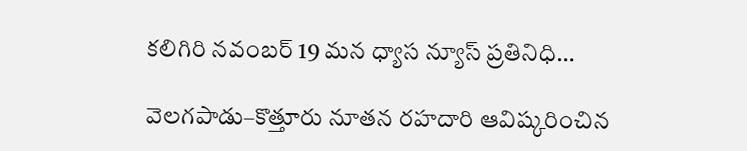కలిగిరి నవంబర్ 19 మన ధ్యాస న్యూస్ ప్రతినిధి…

వెలగపాడు–కొత్తూరు నూతన రహదారి ఆవిష్కరించిన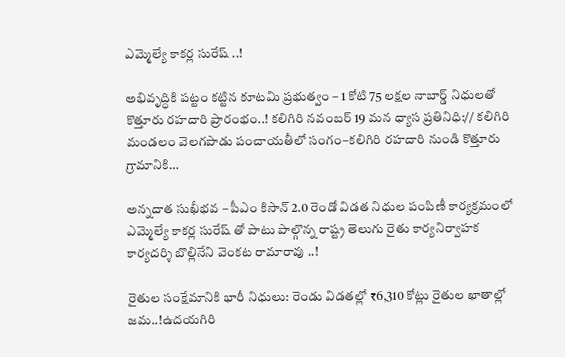ఎమ్మెల్యే కాకర్ల సురేష్ ..!

అభివృద్ధికి పట్టం కట్టిన కూటమి ప్రభుత్వం – 1 కోటి 75 లక్షల నాబార్డ్ నిధులతో కొత్తూరు రహదారి ప్రారంభం..! కలిగిరి నవంబర్ 19 మన ధ్యాస ప్రతినిధి:// కలిగిరి మండలం వెలగపాడు పంచాయతీలో సంగం–కలిగిరి రహదారి నుండి కొత్తూరు గ్రామానికి…

అన్నదాత సుఖీభవ – పీఎం కిసాన్ 2.0 రెండో విడత నిధుల పంపిణీ కార్యక్రమంలో ఎమ్మెల్యే కాకర్ల సురేష్ తో పాటు పాల్గొన్న రాష్ట్ర తెలుగు రైతు కార్యనిర్వాహక కార్యదర్శి బొల్లినేని వెంకట రామారావు ..!

రైతుల సంక్షేమానికి భారీ నిధులు: రెండు విడతల్లో ₹6,310 కోట్లు రైతుల ఖాతాల్లో జమ..!ఉదయగిరి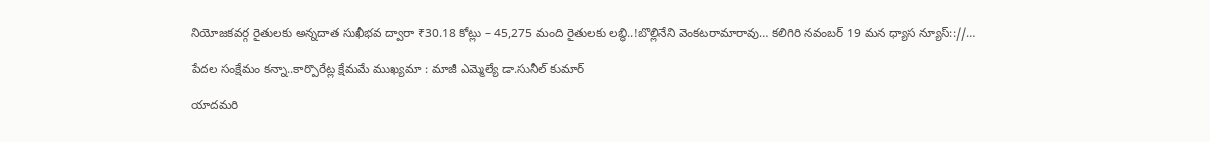నియోజకవర్గ రైతులకు అన్నదాత సుఖీభవ ద్వారా ₹30.18 కోట్లు – 45,275 మంది రైతులకు లబ్ధి..!బొల్లినేని వెంకటరామారావు… కలిగిరి నవంబర్ 19 మన ధ్యాస న్యూస్:://…

పేదల సంక్షేమం కన్నా..కార్పొరేట్ల క్షేమమే ముఖ్యమా : మాజీ ఎమ్మెల్యే డా.సునీల్ కుమార్

యాదమరి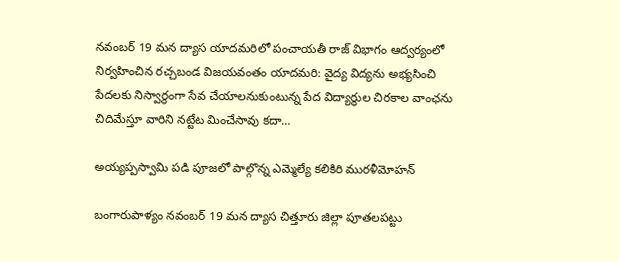నవంబర్ 19 మన ద్యాస యాదమరిలో పంచాయతీ రాజ్ విభాగం ఆద్వర్యంలో నిర్వహించిన రచ్చబండ విజయవంతం యాదమరి: వైద్య విద్యను అభ్యసించి పేదలకు నిస్వార్థంగా సేవ చేయాలనుకుంటున్న పేద విద్యార్థుల చిరకాల వాంఛను చిదిమేస్తూ వారిని నట్టేట మించేసావు కదా…

అయ్యప్పస్వామి పడి పూజలో పాల్గొన్న ఎమ్మెల్యే కలికిరి మురళీమోహన్

బంగారుపాళ్యం నవంబర్ 19 మన ద్యాస చిత్తూరు జిల్లా పూతలపట్టు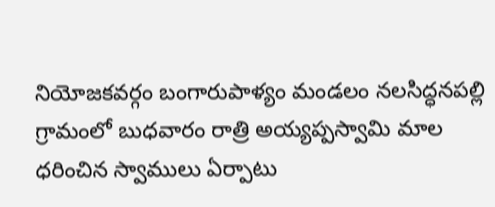నియోజకవర్గం బంగారుపాళ్యం మండలం నలసిద్ధనపల్లి గ్రామంలో బుధవారం రాత్రి అయ్యప్పస్వామి మాల ధరించిన స్వాములు ఏర్పాటు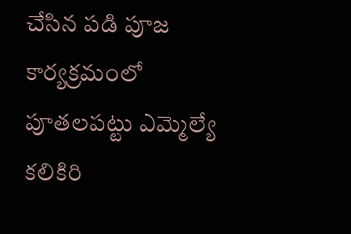చేసిన పడి పూజ కార్యక్రమంలో పూతలపట్టు ఎమ్మెల్యే కలికిరి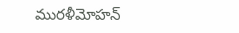మురళీమోహన్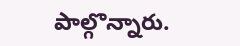పాల్గొన్నారు.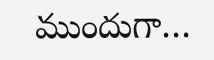ముందుగా…